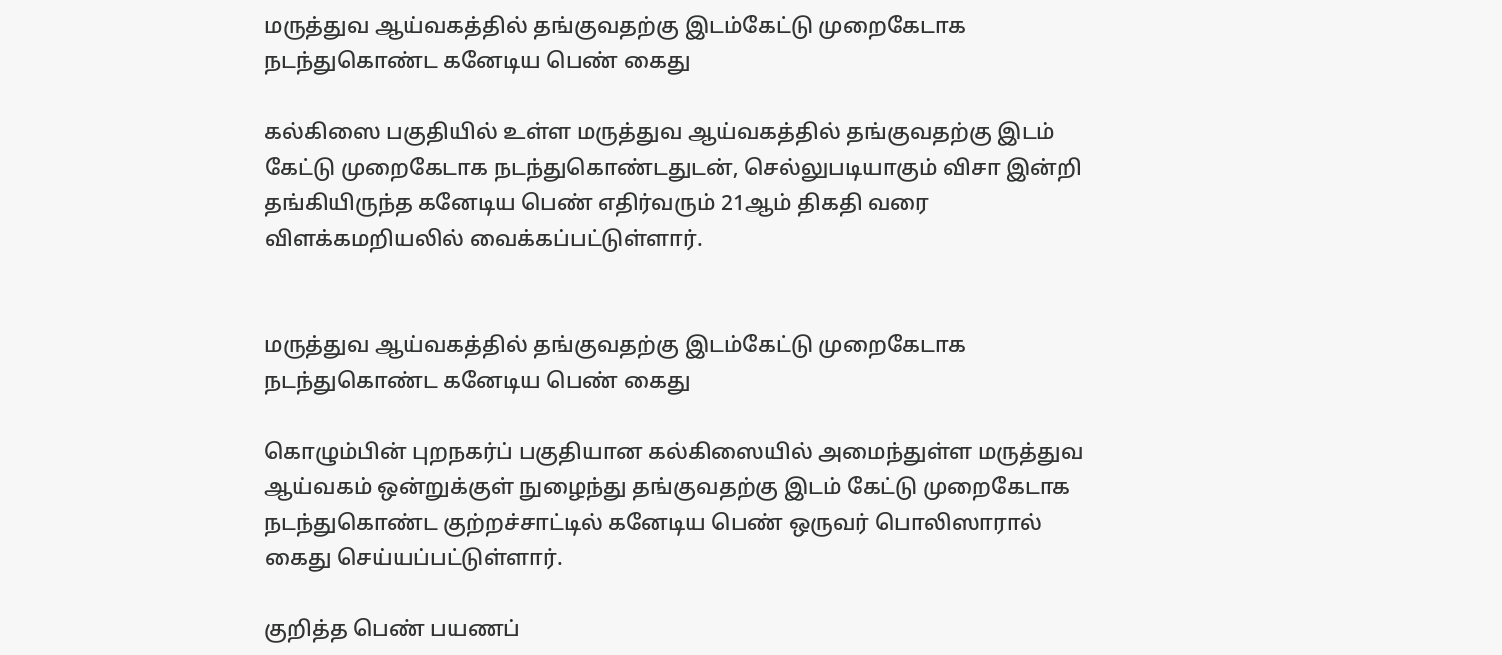மருத்துவ ஆய்வகத்தில் தங்குவதற்கு இடம்கேட்டு முறைகேடாக நடந்துகொண்ட கனேடிய பெண் கைது

கல்கிஸை பகுதியில் உள்ள மருத்துவ ஆய்வகத்தில் தங்குவதற்கு இடம் கேட்டு முறைகேடாக நடந்துகொண்டதுடன், செல்லுபடியாகும் விசா இன்றி தங்கியிருந்த கனேடிய பெண் எதிர்வரும் 21ஆம் திகதி வரை விளக்கமறியலில் வைக்கப்பட்டுள்ளார்.


மருத்துவ ஆய்வகத்தில் தங்குவதற்கு இடம்கேட்டு முறைகேடாக நடந்துகொண்ட கனேடிய பெண் கைது

கொழும்பின் புறநகர்ப் பகுதியான கல்கிஸையில் அமைந்துள்ள மருத்துவ ஆய்வகம் ஒன்றுக்குள் நுழைந்து தங்குவதற்கு இடம் கேட்டு முறைகேடாக நடந்துகொண்ட குற்றச்சாட்டில் கனேடிய பெண் ஒருவர் பொலிஸாரால் கைது செய்யப்பட்டுள்ளார்.

குறித்த பெண் பயணப்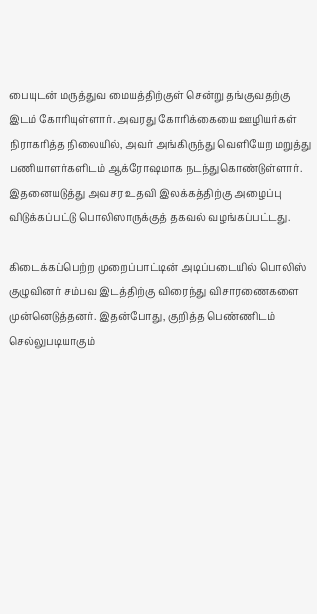பையுடன் மருத்துவ மையத்திற்குள் சென்று தங்குவதற்கு இடம் கோரியுள்ளார். அவரது கோரிக்கையை ஊழியர்கள் நிராகரித்த நிலையில், அவர் அங்கிருந்து வெளியேற மறுத்து பணியாளர்களிடம் ஆக்ரோஷமாக நடந்துகொண்டுள்ளார். இதனையடுத்து அவசர உதவி இலக்கத்திற்கு அழைப்பு விடுக்கப்பட்டு பொலிஸாருக்குத் தகவல் வழங்கப்பட்டது.

கிடைக்கப்பெற்ற முறைப்பாட்டின் அடிப்படையில் பொலிஸ் குழுவினர் சம்பவ இடத்திற்கு விரைந்து விசாரணைகளை முன்னெடுத்தனர். இதன்போது, குறித்த பெண்ணிடம் செல்லுபடியாகும்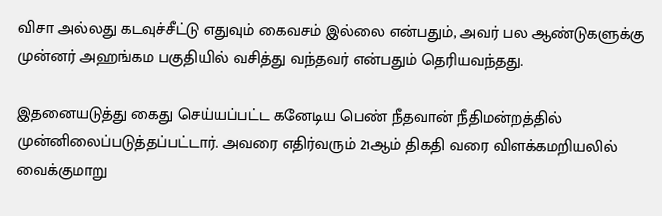விசா அல்லது கடவுச்சீட்டு எதுவும் கைவசம் இல்லை என்பதும், அவர் பல ஆண்டுகளுக்கு முன்னர் அஹங்கம பகுதியில் வசித்து வந்தவர் என்பதும் தெரியவந்தது.

இதனையடுத்து கைது செய்யப்பட்ட கனேடிய பெண் நீதவான் நீதிமன்றத்தில் முன்னிலைப்படுத்தப்பட்டார். அவரை எதிர்வரும் 21ஆம் திகதி வரை விளக்கமறியலில் வைக்குமாறு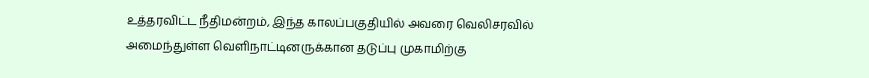உத்தரவிட்ட நீதிமன்றம், இந்த காலப்பகுதியில் அவரை வெலிசரவில் அமைந்துள்ள வெளிநாட்டினருக்கான தடுப்பு முகாமிற்கு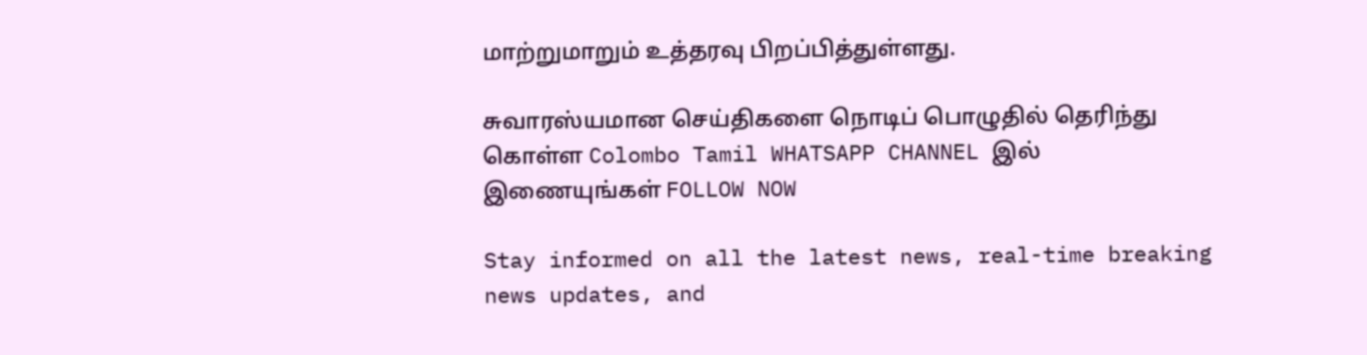மாற்றுமாறும் உத்தரவு பிறப்பித்துள்ளது.

சுவாரஸ்யமான செய்திகளை நொடிப் பொழுதில் தெரிந்து கொள்ள Colombo Tamil WHATSAPP CHANNEL இல் இணையுங்கள் FOLLOW NOW

Stay informed on all the latest news, real-time breaking news updates, and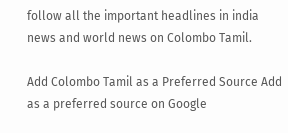follow all the important headlines in india news and world news on Colombo Tamil.

Add Colombo Tamil as a Preferred Source Add as a preferred source on Google